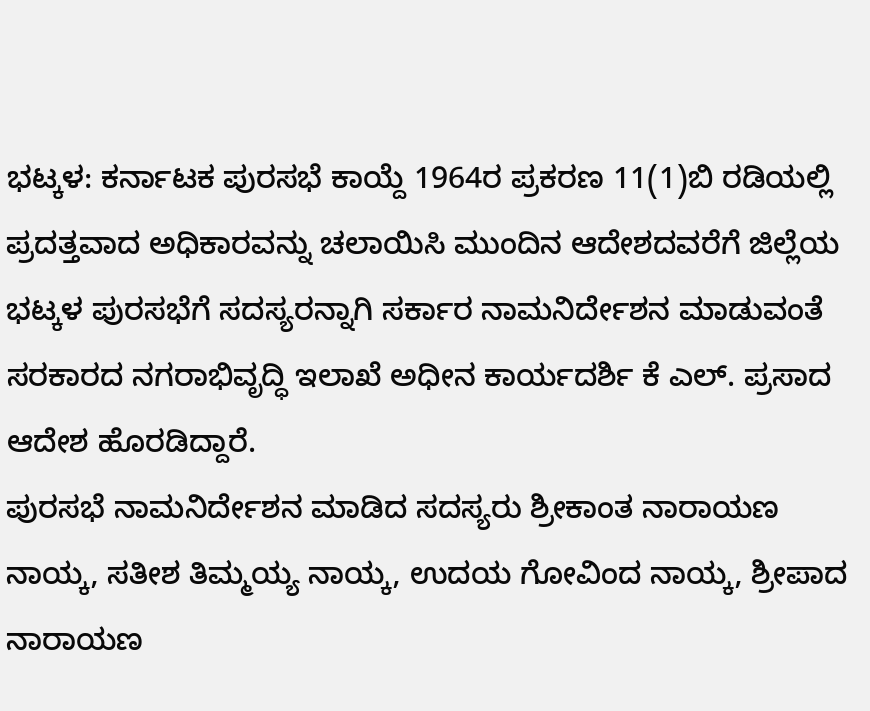ಭಟ್ಕಳ: ಕರ್ನಾಟಕ ಪುರಸಭೆ ಕಾಯ್ದೆ 1964ರ ಪ್ರಕರಣ 11(1)ಬಿ ರಡಿಯಲ್ಲಿ ಪ್ರದತ್ತವಾದ ಅಧಿಕಾರವನ್ನು ಚಲಾಯಿಸಿ ಮುಂದಿನ ಆದೇಶದವರೆಗೆ ಜಿಲ್ಲೆಯ ಭಟ್ಕಳ ಪುರಸಭೆಗೆ ಸದಸ್ಯರನ್ನಾಗಿ ಸರ್ಕಾರ ನಾಮನಿರ್ದೇಶನ ಮಾಡುವಂತೆ ಸರಕಾರದ ನಗರಾಭಿವೃದ್ಧಿ ಇಲಾಖೆ ಅಧೀನ ಕಾರ್ಯದರ್ಶಿ ಕೆ ಎಲ್. ಪ್ರಸಾದ ಆದೇಶ ಹೊರಡಿದ್ದಾರೆ.
ಪುರಸಭೆ ನಾಮನಿರ್ದೇಶನ ಮಾಡಿದ ಸದಸ್ಯರು ಶ್ರೀಕಾಂತ ನಾರಾಯಣ ನಾಯ್ಕ, ಸತೀಶ ತಿಮ್ಮಯ್ಯ ನಾಯ್ಕ, ಉದಯ ಗೋವಿಂದ ನಾಯ್ಕ, ಶ್ರೀಪಾದ ನಾರಾಯಣ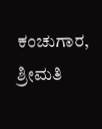ಕಂಚುಗಾರ,
ಶ್ರೀಮತಿ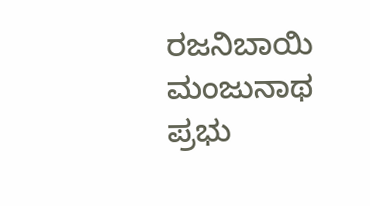ರಜನಿಬಾಯಿ ಮಂಜುನಾಥ ಪ್ರಭು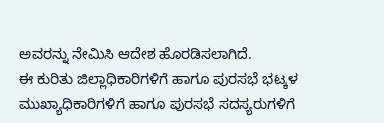ಅವರನ್ನು ನೇಮಿಸಿ ಆದೇಶ ಹೊರಡಿಸಲಾಗಿದೆ.
ಈ ಕುರಿತು ಜಿಲ್ಲಾಧಿಕಾರಿಗಳಿಗೆ ಹಾಗೂ ಪುರಸಭೆ ಭಟ್ಕಳ ಮುಖ್ಯಾಧಿಕಾರಿಗಳಿಗೆ ಹಾಗೂ ಪುರಸಭೆ ಸದಸ್ಯರುಗಳಿಗೆ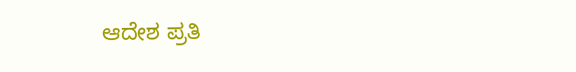ಆದೇಶ ಪ್ರತಿ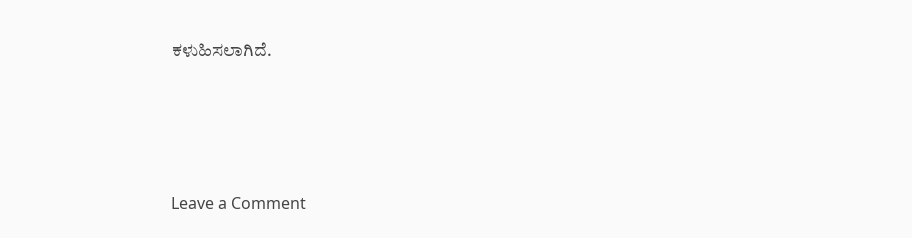ಕಳುಹಿಸಲಾಗಿದೆ.





Leave a Comment